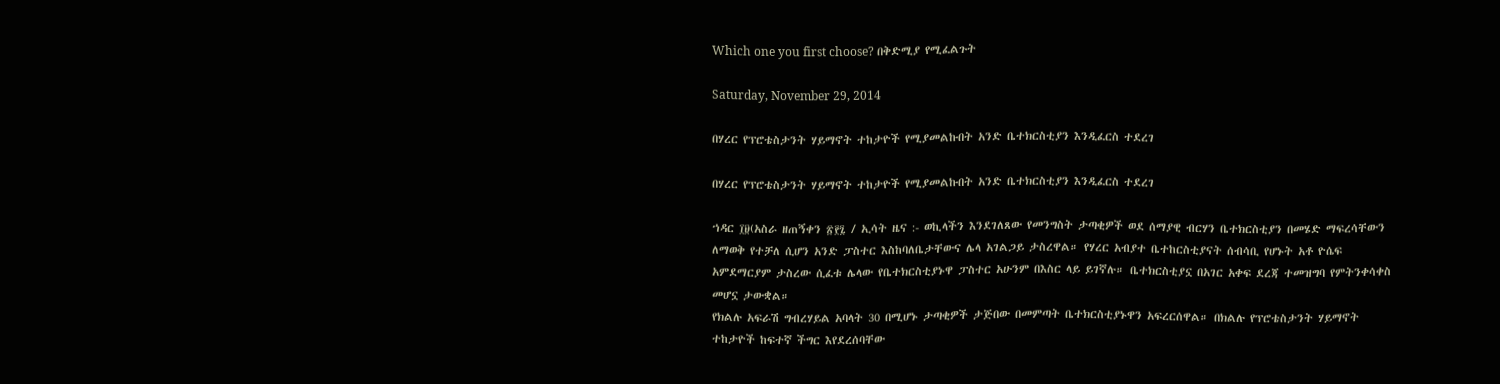Which one you first choose? በቅድሚያ የሚፈልጉት

Saturday, November 29, 2014

በሃረር የፕሮቴስታንት ሃይማኖት ተከታዮች የሚያመልኩበት አንድ ቤተክርስቲያን እንዲፈርስ ተደረገ

በሃረር የፕሮቴስታንት ሃይማኖት ተከታዮች የሚያመልኩበት አንድ ቤተክርስቲያን እንዲፈርስ ተደረገ

ኀዳር ፲፱(አስራ ዘጠኝቀን ፳፻፯ / ኢሳት ዜና :- ወኪላችን እንደገለጸው የመንግስት ታጣቂዎች ወደ ሰማያዊ ብርሃን ቤተክርስቲያን በመሄድ ማፍረሳቸውን ለማወቅ የተቻለ ሲሆን አንድ ፓስተር እስከባለቤታቸውና ሌላ አገልጋይ ታስረዋል። የሃረር አብያተ ቤተከርስቲያናት ሰብሳቢ የሆኑት አቶ ዮሴፍ አምደማርያም ታስረው ሲፈቱ ሌላው የቤተክርስቲያኑዋ ፓስተር አሁንም በእስር ላይ ይገኛሉ። ቤተክርስቲያኗ በአገር አቀፍ ደረጃ ተመዝግባ የምትንቀሳቀስ መሆኗ ታውቋል።
የክልሉ አፍራሽ ግብረሃይል አባላት 30 በሚሆኑ ታጣቂዎች ታጅበው በመምጣት ቤተክርስቲያኑዋን አፍረርሰዋል። በክልሉ የፕሮቴስታንት ሃይማኖት ተከታዮች ከፍተኛ ችግር እየደረሰባቸው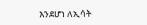እንደሆነ ለኢሳት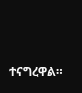ተናግረዋል።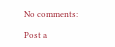No comments:

Post a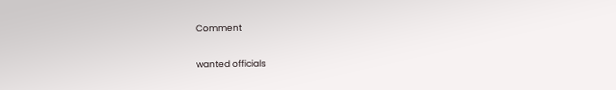Comment

wanted officials